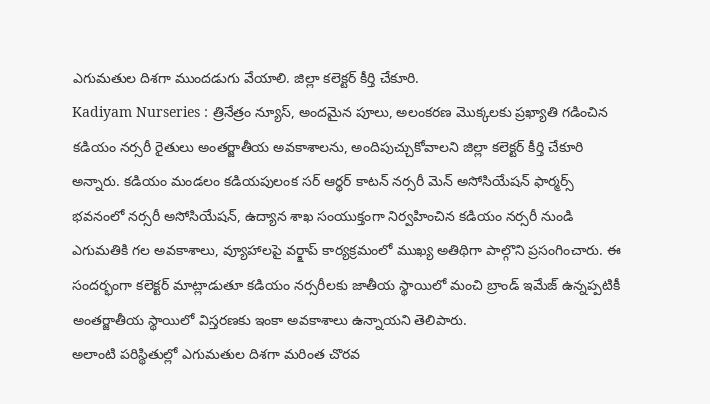ఎగుమతుల దిశగా ముందడుగు వేయాలి. జిల్లా కలెక్టర్ కీర్తి చేకూరి.
Kadiyam Nurseries : త్రినేత్రం న్యూస్, అందమైన పూలు, అలంకరణ మొక్కలకు ప్రఖ్యాతి గడించిన కడియం నర్సరీ రైతులు అంతర్జాతీయ అవకాశాలను, అందిపుచ్చుకోవాలని జిల్లా కలెక్టర్ కీర్తి చేకూరి అన్నారు. కడియం మండలం కడియపులంక సర్ ఆర్థర్ కాటన్ నర్సరీ మెన్ అసోసియేషన్ ఫార్మర్స్ భవనంలో నర్సరీ అసోసియేషన్, ఉద్యాన శాఖ సంయుక్తంగా నిర్వహించిన కడియం నర్సరీ నుండి ఎగుమతికి గల అవకాశాలు, వ్యూహాలపై వర్క్షాప్ కార్యక్రమంలో ముఖ్య అతిథిగా పాల్గొని ప్రసంగించారు. ఈ సందర్భంగా కలెక్టర్ మాట్లాడుతూ కడియం నర్సరీలకు జాతీయ స్థాయిలో మంచి బ్రాండ్ ఇమేజ్ ఉన్నప్పటికీ అంతర్జాతీయ స్థాయిలో విస్తరణకు ఇంకా అవకాశాలు ఉన్నాయని తెలిపారు.
అలాంటి పరిస్థితుల్లో ఎగుమతుల దిశగా మరింత చొరవ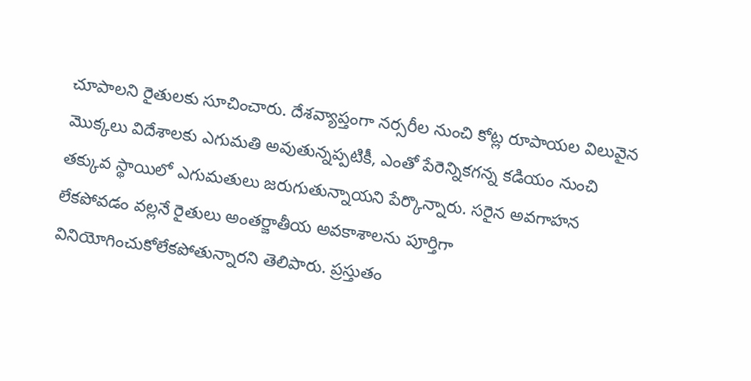చూపాలని రైతులకు సూచించారు. దేశవ్యాప్తంగా నర్సరీల నుంచి కోట్ల రూపాయల విలువైన మొక్కలు విదేశాలకు ఎగుమతి అవుతున్నప్పటికీ, ఎంతో పేరెన్నికగన్న కడియం నుంచి తక్కువ స్థాయిలో ఎగుమతులు జరుగుతున్నాయని పేర్కొన్నారు. సరైన అవగాహన లేకపోవడం వల్లనే రైతులు అంతర్జాతీయ అవకాశాలను పూర్తిగా వినియోగించుకోలేకపోతున్నారని తెలిపారు. ప్రస్తుతం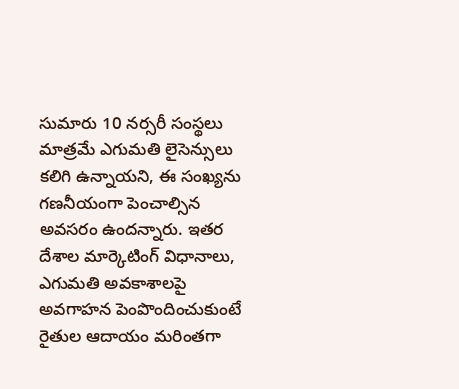సుమారు 10 నర్సరీ సంస్థలు మాత్రమే ఎగుమతి లైసెన్సులు కలిగి ఉన్నాయని, ఈ సంఖ్యను గణనీయంగా పెంచాల్సిన అవసరం ఉందన్నారు. ఇతర దేశాల మార్కెటింగ్ విధానాలు, ఎగుమతి అవకాశాలపై అవగాహన పెంపొందించుకుంటే రైతుల ఆదాయం మరింతగా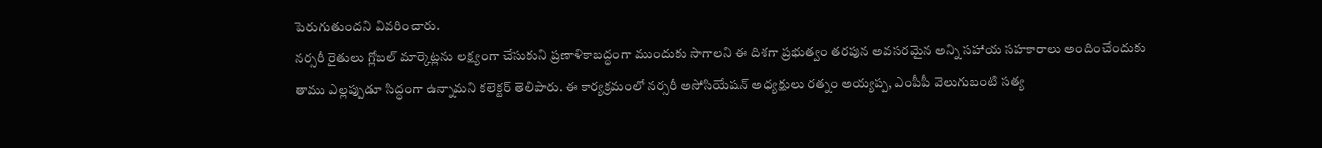పెరుగుతుందని వివరించారు.
నర్సరీ రైతులు గ్లోబల్ మార్కెట్లను లక్ష్యంగా చేసుకుని ప్రణాళికాబద్ధంగా ముందుకు సాగాలని ఈ దిశగా ప్రభుత్వం తరపున అవసరమైన అన్ని సహాయ సహకారాలు అందించేందుకు తాము ఎల్లప్పుడూ సిద్ధంగా ఉన్నామని కలెక్టర్ తెలిపారు. ఈ కార్యక్రమంలో నర్సరీ అసోసియేషన్ అధ్యక్షులు రత్నం అయ్యప్ప, ఎంపీపీ వెలుగుబంటి సత్య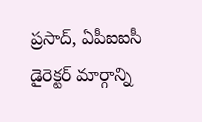ప్రసాద్, ఏపీఐఐసీ డైరెక్టర్ మార్గాన్ని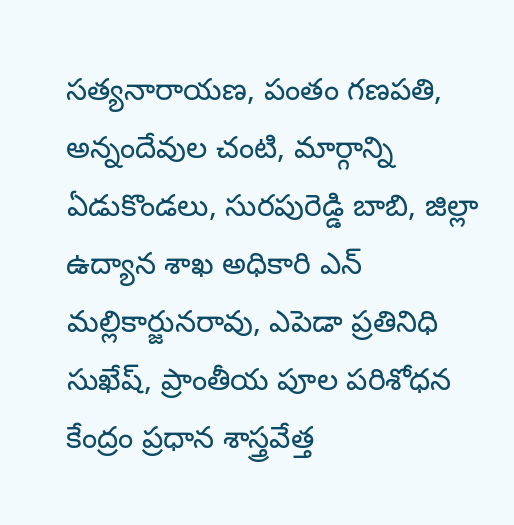సత్యనారాయణ, పంతం గణపతి, అన్నందేవుల చంటి, మార్గాన్ని ఏడుకొండలు, సురపురెడ్డి బాబి, జిల్లా ఉద్యాన శాఖ అధికారి ఎన్ మల్లికార్జునరావు, ఎపెడా ప్రతినిధి సుఖేష్, ప్రాంతీయ పూల పరిశోధన కేంద్రం ప్రధాన శాస్త్రవేత్త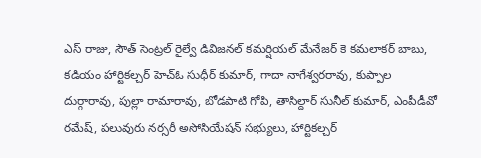ఎస్ రాజు, సౌత్ సెంట్రల్ రైల్వే డివిజనల్ కమర్షియల్ మేనేజర్ కె కమలాకర్ బాబు, కడియం హార్టికల్చర్ హెచ్ఓ సుధీర్ కుమార్, గాదా నాగేశ్వరరావు, కుప్పాల దుర్గారావు, పుల్లా రామారావు, బోడపాటి గోపి, తాసిల్దార్ సునీల్ కుమార్, ఎంపీడీవో రమేష్, పలువురు నర్సరీ అసోసియేషన్ సభ్యులు, హార్టికల్చర్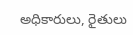అధికారులు, రైతులు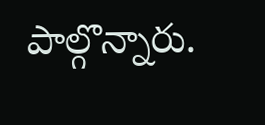పాల్గొన్నారు.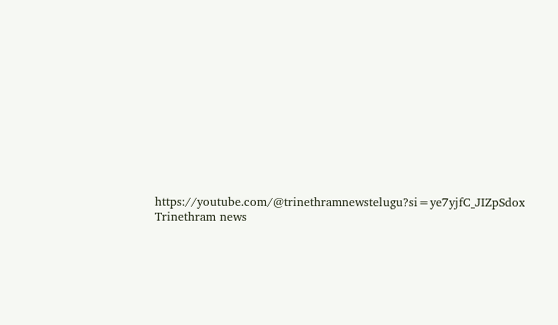https://youtube.com/@trinethramnewstelugu?si=ye7yjfC_JIZpSdox
Trinethram news